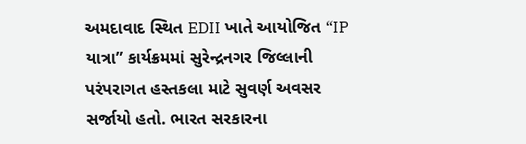અમદાવાદ સ્થિત EDII ખાતે આયોજિત “IP યાત્રા” કાર્યક્રમમાં સુરેન્દ્રનગર જિલ્લાની પરંપરાગત હસ્તકલા માટે સુવર્ણ અવસર સર્જાયો હતો. ભારત સરકારના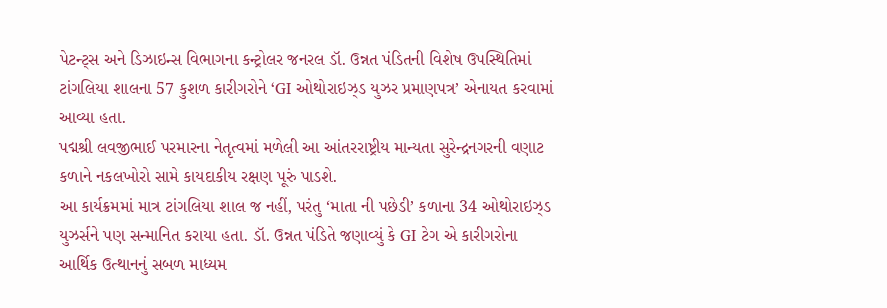પેટન્ટ્સ અને ડિઝાઇન્સ વિભાગના કન્ટ્રોલર જનરલ ડૉ. ઉન્નત પંડિતની વિશેષ ઉપસ્થિતિમાં ટાંગલિયા શાલના 57 કુશળ કારીગરોને ‘GI ઓથોરાઇઝ્ડ યુઝર પ્રમાણપત્ર’ એનાયત કરવામાં આવ્યા હતા.
પદ્મશ્રી લવજીભાઈ પરમારના નેતૃત્વમાં મળેલી આ આંતરરાષ્ટ્રીય માન્યતા સુરેન્દ્રનગરની વણાટ કળાને નકલખોરો સામે કાયદાકીય રક્ષણ પૂરું પાડશે.
આ કાર્યક્રમમાં માત્ર ટાંગલિયા શાલ જ નહીં, પરંતુ ‘માતા ની પછેડી’ કળાના 34 ઓથોરાઇઝ્ડ યુઝર્સને પણ સન્માનિત કરાયા હતા. ડૉ. ઉન્નત પંડિતે જણાવ્યું કે GI ટેગ એ કારીગરોના આર્થિક ઉત્થાનનું સબળ માધ્યમ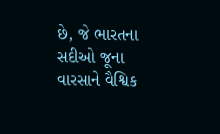છે, જે ભારતના સદીઓ જૂના વારસાને વૈશ્વિક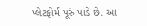પ્લેટફોર્મ પૂરું પાડે છે. આ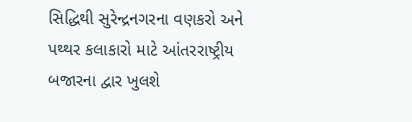સિદ્ધિથી સુરેન્દ્રનગરના વણકરો અને પથ્થર કલાકારો માટે આંતરરાષ્ટ્રીય બજારના દ્વાર ખુલશે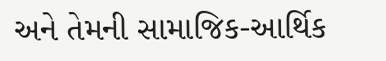અને તેમની સામાજિક-આર્થિક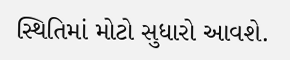સ્થિતિમાં મોટો સુધારો આવશે.